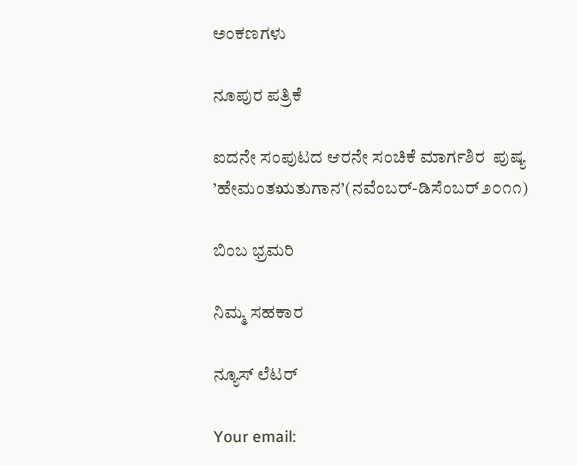ಅಂಕಣಗಳು

ನೂಪುರ ಪತ್ರಿಕೆ

ಐದನೇ ಸಂಪುಟದ ಆರನೇ ಸಂಚಿಕೆ ಮಾರ್ಗಶಿರ  ಪುಷ್ಯ ’ಹೇಮಂತಋತುಗಾನ’(ನವೆಂಬರ್-ಡಿಸೆಂಬರ್ ೨೦೧೧)

ಬಿಂಬ ಭ್ರಮರಿ

ನಿಮ್ಮ ಸಹಕಾರ

ನ್ಯೂಸ್ ಲೆಟರ್

Your email: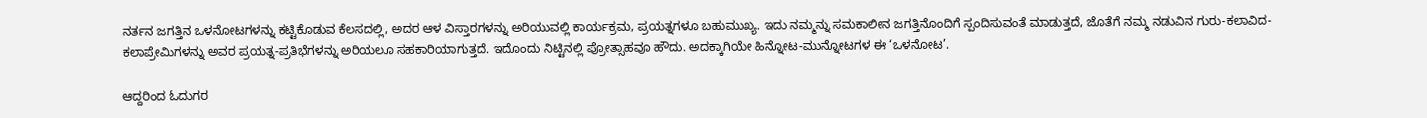ನರ್ತನ ಜಗತ್ತಿನ ಒಳನೋಟಗಳನ್ನು ಕಟ್ಟಿಕೊಡುವ ಕೆಲಸದಲ್ಲಿ, ಅದರ ಆಳ ವಿಸ್ತಾರಗಳನ್ನು ಅರಿಯುವಲ್ಲಿ ಕಾರ್ಯಕ್ರಮ, ಪ್ರಯತ್ನಗಳೂ ಬಹುಮುಖ್ಯ. ಇದು ನಮ್ಮನ್ನು ಸಮಕಾಲೀನ ಜಗತ್ತಿನೊಂದಿಗೆ ಸ್ಪಂದಿಸುವಂತೆ ಮಾಡುತ್ತದೆ, ಜೊತೆಗೆ ನಮ್ಮ ನಡುವಿನ ಗುರು-ಕಲಾವಿದ-ಕಲಾಪ್ರೇಮಿಗಳನ್ನು ಅವರ ಪ್ರಯತ್ನ-ಪ್ರತಿಭೆಗಳನ್ನು ಅರಿಯಲೂ ಸಹಕಾರಿಯಾಗುತ್ತದೆ. ಇದೊಂದು ನಿಟ್ಟಿನಲ್ಲಿ ಪ್ರೋತ್ಸಾಹವೂ ಹೌದು. ಅದಕ್ಕಾಗಿಯೇ ಹಿನ್ನೋಟ-ಮುನ್ನೋಟಗಳ ಈ ‘ಒಳನೋಟ’.

ಆದ್ದರಿಂದ ಓದುಗರ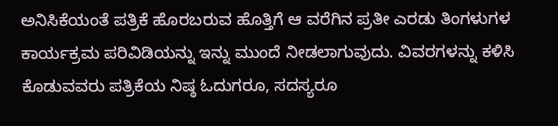ಅನಿಸಿಕೆಯಂತೆ ಪತ್ರಿಕೆ ಹೊರಬರುವ ಹೊತ್ತಿಗೆ ಆ ವರೆಗಿನ ಪ್ರತೀ ಎರಡು ತಿಂಗಳುಗಳ ಕಾರ್ಯಕ್ರಮ ಪರಿವಿಡಿಯನ್ನು ಇನ್ನು ಮುಂದೆ ನೀಡಲಾಗುವುದು. ವಿವರಗಳನ್ನು ಕಳಿಸಿ ಕೊಡುವವರು ಪತ್ರಿಕೆಯ ನಿಷ್ಠ ಓದುಗರೂ, ಸದಸ್ಯರೂ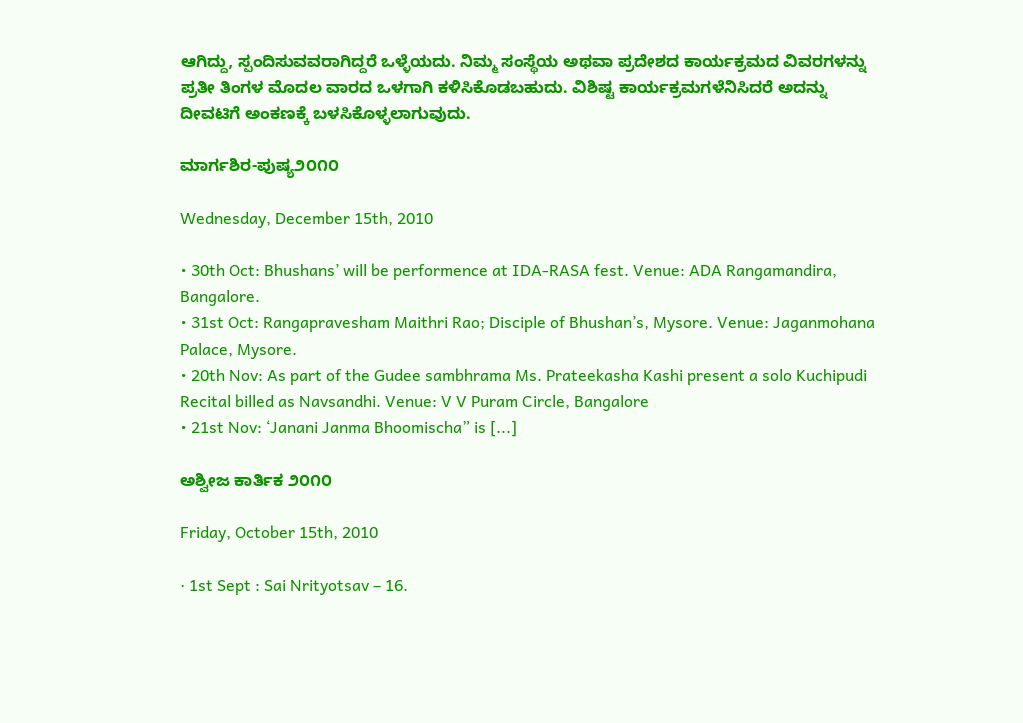ಆಗಿದ್ದು, ಸ್ಪಂದಿಸುವವರಾಗಿದ್ದರೆ ಒಳ್ಳೆಯದು. ನಿಮ್ಮ ಸಂಸ್ಥೆಯ ಅಥವಾ ಪ್ರದೇಶದ ಕಾರ್ಯಕ್ರಮದ ವಿವರಗಳನ್ನು ಪ್ರತೀ ತಿಂಗಳ ಮೊದಲ ವಾರದ ಒಳಗಾಗಿ ಕಳಿಸಿಕೊಡಬಹುದು. ವಿಶಿಷ್ಟ ಕಾರ್ಯಕ್ರಮಗಳೆನಿಸಿದರೆ ಅದನ್ನು ದೀವಟಿಗೆ ಅಂಕಣಕ್ಕೆ ಬಳಸಿಕೊಳ್ಳಲಾಗುವುದು.

ಮಾರ್ಗಶಿರ-ಪುಷ್ಯ೨೦೧೦

Wednesday, December 15th, 2010

• 30th Oct: Bhushans’ will be performence at IDA-RASA fest. Venue: ADA Rangamandira, Bangalore.
• 31st Oct: Rangapravesham Maithri Rao; Disciple of Bhushan’s, Mysore. Venue: Jaganmohana Palace, Mysore.
• 20th Nov: As part of the Gudee sambhrama Ms. Prateekasha Kashi present a solo Kuchipudi Recital billed as Navsandhi. Venue: V V Puram Circle, Bangalore
• 21st Nov: ‘Janani Janma Bhoomischa” is [...]

ಅಶ್ವೀಜ ಕಾರ್ತಿಕ ೨೦೧೦

Friday, October 15th, 2010

· 1st Sept : Sai Nrityotsav – 16.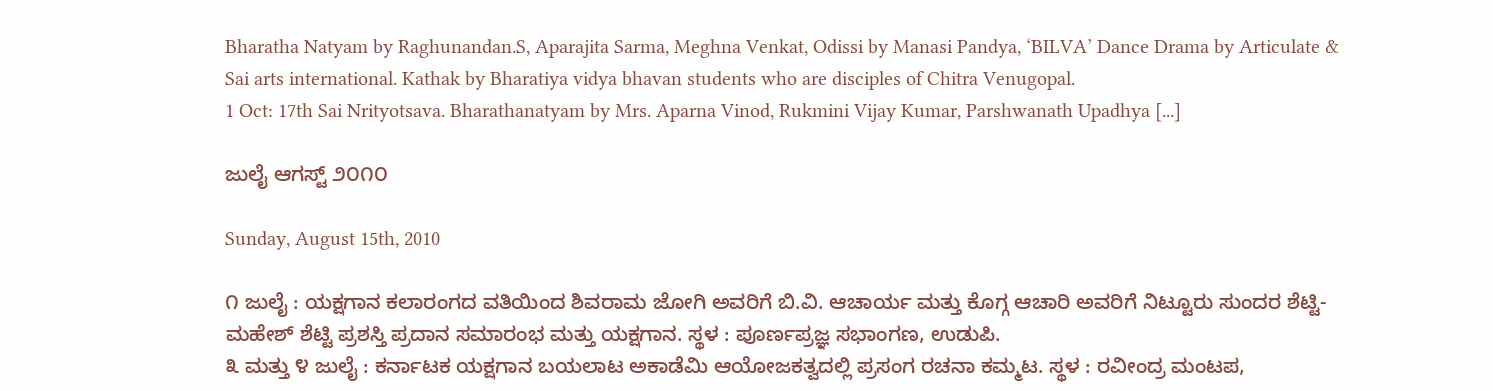Bharatha Natyam by Raghunandan.S, Aparajita Sarma, Meghna Venkat, Odissi by Manasi Pandya, ‘BILVA’ Dance Drama by Articulate & Sai arts international. Kathak by Bharatiya vidya bhavan students who are disciples of Chitra Venugopal.
1 Oct: 17th Sai Nrityotsava. Bharathanatyam by Mrs. Aparna Vinod, Rukmini Vijay Kumar, Parshwanath Upadhya [...]

ಜುಲೈ ಆಗಸ್ಟ್ ೨೦೧೦

Sunday, August 15th, 2010

೧ ಜುಲೈ : ಯಕ್ಷಗಾನ ಕಲಾರಂಗದ ವತಿಯಿಂದ ಶಿವರಾಮ ಜೋಗಿ ಅವರಿಗೆ ಬಿ.ವಿ. ಆಚಾರ್ಯ ಮತ್ತು ಕೊಗ್ಗ ಆಚಾರಿ ಅವರಿಗೆ ನಿಟ್ಟೂರು ಸುಂದರ ಶೆಟ್ಟಿ-ಮಹೇಶ್ ಶೆಟ್ಟಿ ಪ್ರಶಸ್ತಿ ಪ್ರದಾನ ಸಮಾರಂಭ ಮತ್ತು ಯಕ್ಷಗಾನ. ಸ್ಥಳ : ಪೂರ್ಣಪ್ರಜ್ಞ ಸಭಾಂಗಣ, ಉಡುಪಿ.
೩ ಮತ್ತು ೪ ಜುಲೈ : ಕರ್ನಾಟಕ ಯಕ್ಷಗಾನ ಬಯಲಾಟ ಅಕಾಡೆಮಿ ಆಯೋಜಕತ್ವದಲ್ಲಿ ಪ್ರಸಂಗ ರಚನಾ ಕಮ್ಮಟ. ಸ್ಥಳ : ರವೀಂದ್ರ ಮಂಟಪ,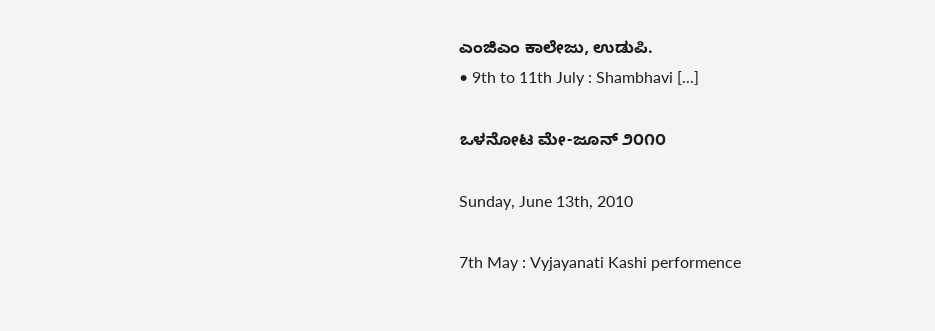ಎಂಜಿ‌ಎಂ ಕಾಲೇಜು, ಉಡುಪಿ.
• 9th to 11th July : Shambhavi [...]

ಒಳನೋಟ ಮೇ-ಜೂನ್ ೨೦೧೦

Sunday, June 13th, 2010

7th May : Vyjayanati Kashi performence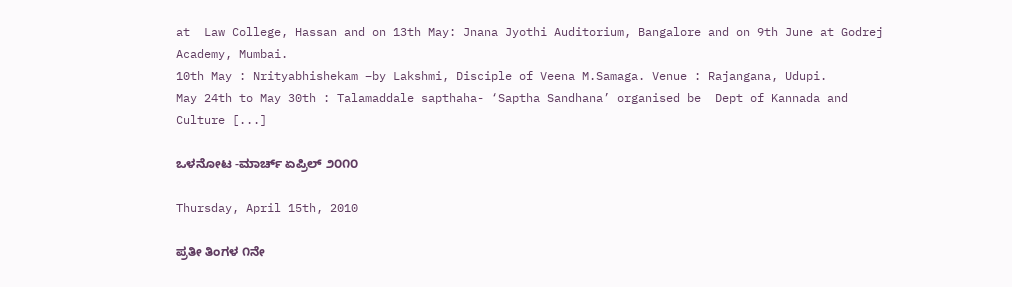at  Law College, Hassan and on 13th May: Jnana Jyothi Auditorium, Bangalore and on 9th June at Godrej Academy, Mumbai.
10th May : Nrityabhishekam –by Lakshmi, Disciple of Veena M.Samaga. Venue : Rajangana, Udupi.
May 24th to May 30th : Talamaddale sapthaha- ‘Saptha Sandhana’ organised be  Dept of Kannada and Culture [...]

ಒಳನೋಟ -ಮಾರ್ಚ್ ಏಪ್ರಿಲ್ ೨೦೧೦

Thursday, April 15th, 2010

ಪ್ರತೀ ತಿಂಗಳ ೧ನೇ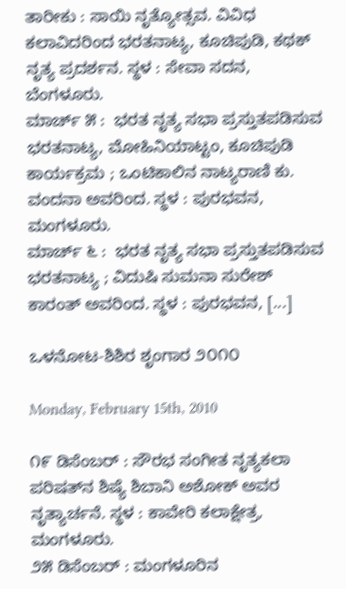ತಾರೀಕು : ಸಾಯಿ ನೃತ್ಯೋತ್ಸವ. ವಿವಿಧ ಕಲಾವಿದರಿಂದ ಭರತನಾಟ್ಯ, ಕೂಚಿಪುಡಿ, ಕಥಕ್ ನೃತ್ಯ ಪ್ರದರ್ಶನ. ಸ್ಥಳ : ಸೇವಾ ಸದನ, ಬೆಂಗಳೂರು.
ಮಾರ್ಚ್ ೫ :  ಭರತ ನೃತ್ಯ ಸಭಾ ಪ್ರಸ್ತುತಪಡಿಸುವ ಭರತನಾಟ್ಯ, ಮೋಹಿನಿಯಾಟ್ಟಂ, ಕೂಚಿಪುಡಿ ಕಾರ್ಯಕ್ರಮ ; ಒಂಟಿಕಾಲಿನ ನಾಟ್ಯರಾಣಿ ಕು. ವಂದನಾ ಅವರಿಂದ. ಸ್ಥಳ : ಪುರಭವನ, ಮಂಗಳೂರು.
ಮಾರ್ಚ್ ೬ :  ಭರತ ನೃತ್ಯ ಸಭಾ ಪ್ರಸ್ತುತಪಡಿಸುವ ಭರತನಾಟ್ಯ ; ವಿದುಷಿ ಸುಮನಾ ಸುರೇಶ್ ಕಾರಂತ್ ಅವರಿಂದ. ಸ್ಥಳ : ಪುರಭವನ, [...]

ಒಳನೋಟ-ಶಿಶಿರ ಶೃಂಗಾರ ೨೦೧೦

Monday, February 15th, 2010

೧೯ ಡಿಸೆಂಬರ್ : ಸೌರಭ ಸಂಗೀತ ನೃತ್ಯಕಲಾ ಪರಿಷತ್‌ನ ಶಿಷ್ಯೆ ಶಿಬಾನಿ ಅಶೋಕ್ ಅವರ ನೃತ್ಯಾರ್ಚನೆ. ಸ್ಥಳ : ಕಾವೇರಿ ಕಲಾಕ್ಷೇತ್ರ, ಮಂಗಳೂರು.
೨೫ ಡಿಸೆಂಬರ್ : ಮಂಗಳೂರಿನ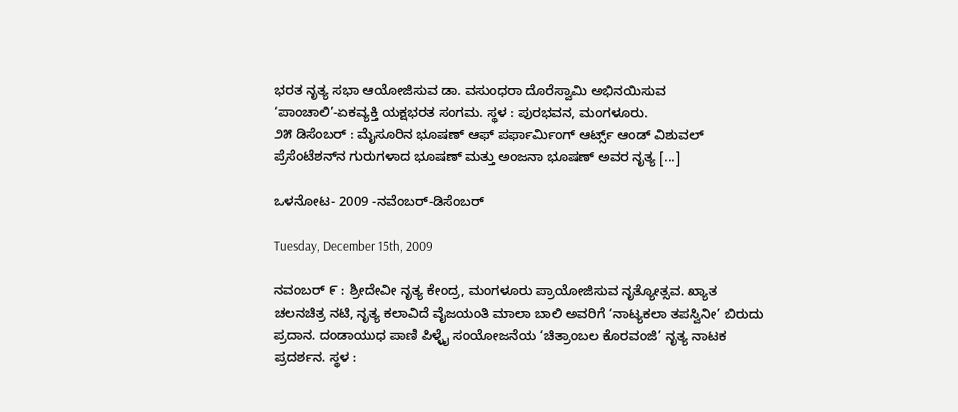ಭರತ ನೃತ್ಯ ಸಭಾ ಆಯೋಜಿಸುವ ಡಾ. ವಸುಂಧರಾ ದೊರೆಸ್ವಾಮಿ ಅಭಿನಯಿಸುವ ‘ಪಾಂಚಾಲಿ’-ಏಕವ್ಯಕ್ತಿ ಯಕ್ಷಭರತ ಸಂಗಮ. ಸ್ಥಳ : ಪುರಭವನ, ಮಂಗಳೂರು.
೨೫ ಡಿಸೆಂಬರ್ : ಮೈಸೂರಿನ ಭೂಷಣ್ ಆಫ್ ಪರ್ಫಾರ್ಮಿಂಗ್ ಆರ್ಟ್ಸ್ ಆಂಡ್ ವಿಶುವಲ್ ಪ್ರೆಸೆಂಟೆಶನ್‌ನ ಗುರುಗಳಾದ ಭೂಷಣ್ ಮತ್ತು ಅಂಜನಾ ಭೂಷಣ್ ಅವರ ನೃತ್ಯ [...]

ಒಳನೋಟ- 2009 -ನವೆಂಬರ್-ಡಿಸೆಂಬರ್

Tuesday, December 15th, 2009

ನವಂಬರ್ ೯ : ಶ್ರೀದೇವೀ ನೃತ್ಯ ಕೇಂದ್ರ, ಮಂಗಳೂರು ಪ್ರಾಯೋಜಿಸುವ ನೃತ್ಯೋತ್ಸವ. ಖ್ಯಾತ ಚಲನಚಿತ್ರ ನಟಿ, ನೃತ್ಯ ಕಲಾವಿದೆ ವೈಜಯಂತಿ ಮಾಲಾ ಬಾಲಿ ಅವರಿಗೆ ‘ನಾಟ್ಯಕಲಾ ತಪಸ್ವಿನೀ’ ಬಿರುದು ಪ್ರದಾನ. ದಂಡಾಯುಧ ಪಾಣಿ ಪಿಳ್ಳೈ ಸಂಯೋಜನೆಯ ‘ಚಿತ್ರಾಂಬಲ ಕೊರವಂಜಿ’ ನೃತ್ಯ ನಾಟಕ ಪ್ರದರ್ಶನ. ಸ್ಥಳ :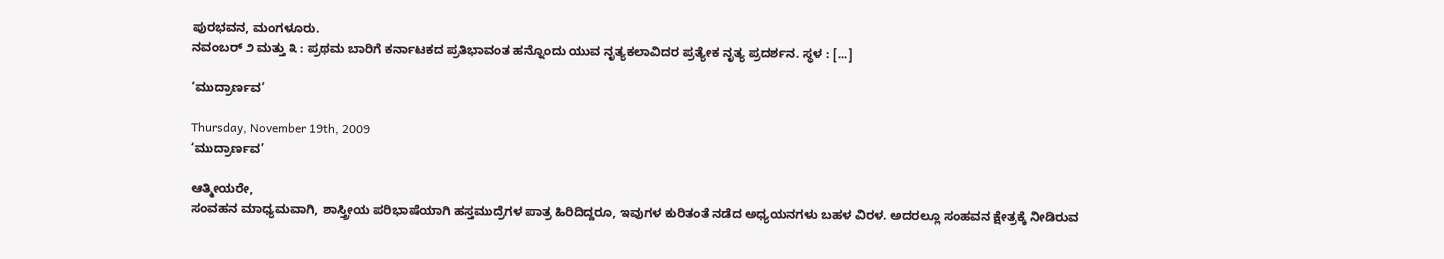ಪುರಭವನ, ಮಂಗಳೂರು.
ನವಂಬರ್ ೨ ಮತ್ತು ೩ : ಪ್ರಥಮ ಬಾರಿಗೆ ಕರ್ನಾಟಕದ ಪ್ರತಿಭಾವಂತ ಹನ್ನೊಂದು ಯುವ ನೃತ್ಯಕಲಾವಿದರ ಪ್ರತ್ಯೇಕ ನೃತ್ಯ ಪ್ರದರ್ಶನ. ಸ್ಥಳ : [...]

‘ಮುದ್ರಾರ್ಣವ’

Thursday, November 19th, 2009
‘ಮುದ್ರಾರ್ಣವ’

ಆತ್ಮೀಯರೇ,
ಸಂವಹನ ಮಾಧ್ಯಮವಾಗಿ, ಶಾಸ್ತ್ರೀಯ ಪರಿಭಾಷೆಯಾಗಿ ಹಸ್ತಮುದ್ರೆಗಳ ಪಾತ್ರ ಹಿರಿದಿದ್ದರೂ, ಇವುಗಳ ಕುರಿತಂತೆ ನಡೆದ ಅಧ್ಯಯನಗಳು ಬಹಳ ವಿರಳ. ಅದರಲ್ಲೂ ಸಂಹವನ ಕ್ಷೇತ್ರಕ್ಕೆ ನೀಡಿರುವ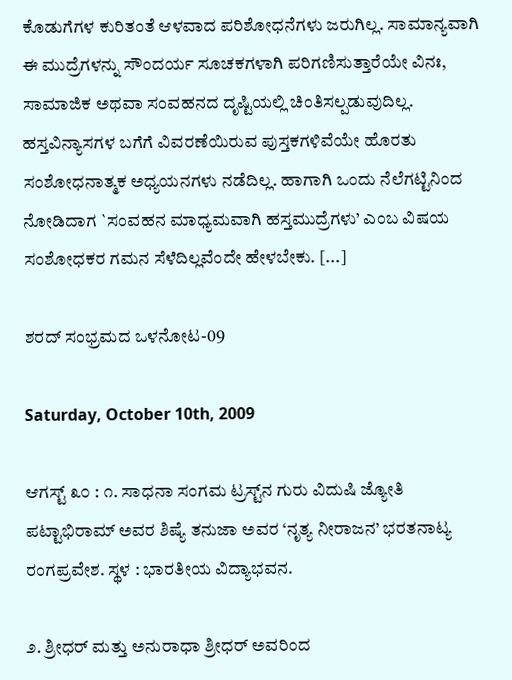ಕೊಡುಗೆಗಳ ಕುರಿತಂತೆ ಆಳವಾದ ಪರಿಶೋಧನೆಗಳು ಜರುಗಿಲ್ಲ. ಸಾಮಾನ್ಯವಾಗಿ ಈ ಮುದ್ರೆಗಳನ್ನು ಸೌಂದರ್ಯ ಸೂಚಕಗಳಾಗಿ ಪರಿಗಣಿಸುತ್ತಾರೆಯೇ ವಿನಃ, ಸಾಮಾಜಿಕ ಅಥವಾ ಸಂವಹನದ ದೃಷ್ಟಿಯಲ್ಲಿ ಚಿಂತಿಸಲ್ಪಡುವುದಿಲ್ಲ. ಹಸ್ತವಿನ್ಯಾಸಗಳ ಬಗೆಗೆ ವಿವರಣೆಯಿರುವ ಪುಸ್ತಕಗಳಿವೆಯೇ ಹೊರತು ಸಂಶೋಧನಾತ್ಮಕ ಅಧ್ಯಯನಗಳು ನಡೆದಿಲ್ಲ. ಹಾಗಾಗಿ ಒಂದು ನೆಲೆಗಟ್ಟಿನಿಂದ ನೋಡಿದಾಗ `ಸಂವಹನ ಮಾಧ್ಯಮವಾಗಿ ಹಸ್ತಮುದ್ರೆಗಳು’ ಎಂಬ ವಿಷಯ ಸಂಶೋಧಕರ ಗಮನ ಸೆಳೆದಿಲ್ಲವೆಂದೇ ಹೇಳಬೇಕು. [...]

ಶರದ್ ಸಂಭ್ರಮದ ಒಳನೋಟ-09

Saturday, October 10th, 2009

ಆಗಸ್ಟ್ ೩೦ : ೧. ಸಾಧನಾ ಸಂಗಮ ಟ್ರಸ್ಟ್‌ನ ಗುರು ವಿದುಷಿ ಜ್ಯೋತಿ ಪಟ್ಟಾಭಿರಾಮ್ ಅವರ ಶಿಷ್ಯೆ ತನುಜಾ ಅವರ ‘ನೃತ್ಯ ನೀರಾಜನ’ ಭರತನಾಟ್ಯ ರಂಗಪ್ರವೇಶ. ಸ್ಥಳ : ಭಾರತೀಯ ವಿದ್ಯಾಭವನ.

೨. ಶ್ರೀಧರ್ ಮತ್ತು ಅನುರಾಧಾ ಶ್ರೀಧರ್ ಅವರಿಂದ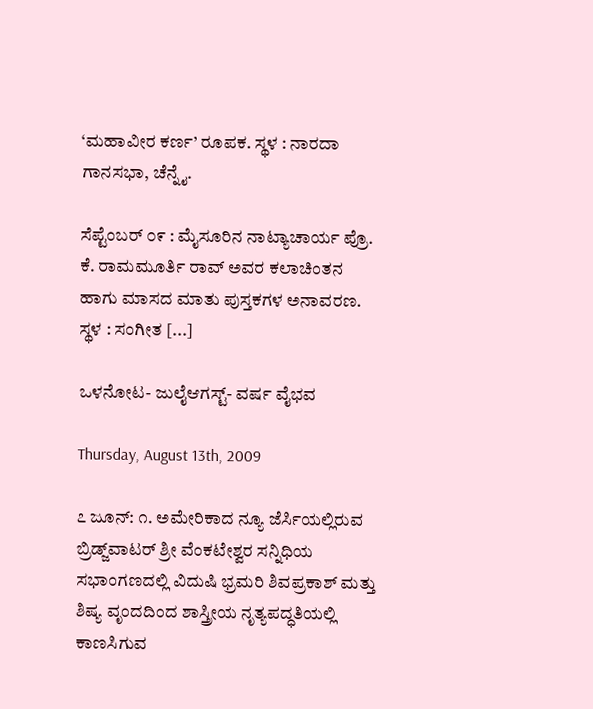‘ಮಹಾವೀರ ಕರ್ಣ’ ರೂಪಕ. ಸ್ಥಳ : ನಾರದಾ ಗಾನಸಭಾ, ಚೆನ್ನೈ.

ಸೆಪ್ಟೆಂಬರ್ ೦೯ : ಮೈಸೂರಿನ ನಾಟ್ಯಾಚಾರ್ಯ ಪ್ರೊ. ಕೆ. ರಾಮಮೂರ್ತಿ ರಾವ್ ಅವರ ಕಲಾಚಿಂತನ ಹಾಗು ಮಾಸದ ಮಾತು ಪುಸ್ತಕಗಳ ಅನಾವರಣ. ಸ್ಥಳ : ಸಂಗೀತ [...]

ಒಳನೋಟ- ಜುಲೈಆಗಸ್ಟ್- ವರ್ಷ ವೈಭವ

Thursday, August 13th, 2009

೭ ಜೂನ್: ೧. ಅಮೇರಿಕಾದ ನ್ಯೂ ಜೆರ್ಸಿಯಲ್ಲಿರುವ ಬ್ರಿಡ್ಜ್‌ವಾಟರ್ ಶ್ರೀ ವೆಂಕಟೇಶ್ವರ ಸನ್ನಿಧಿಯ ಸಭಾಂಗಣದಲ್ಲಿ ವಿದುಷಿ ಭ್ರಮರಿ ಶಿವಪ್ರಕಾಶ್ ಮತ್ತು ಶಿಷ್ಯ ವೃಂದದಿಂದ ಶಾಸ್ತ್ರೀಯ ನೃತ್ಯಪದ್ಧತಿಯಲ್ಲಿ ಕಾಣಸಿಗುವ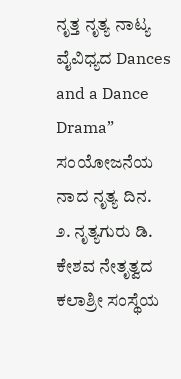ನೃತ್ತ ನೃತ್ಯ ನಾಟ್ಯ ವೈವಿಧ್ಯದ Dances and a Dance Drama” ಸಂಯೋಜನೆಯ ನಾದ ನೃತ್ಯ ದಿನ.
೨. ನೃತ್ಯಗುರು ಡಿ. ಕೇಶವ ನೇತೃತ್ವದ ಕಲಾಶ್ರೀ ಸಂಸ್ಥೆಯ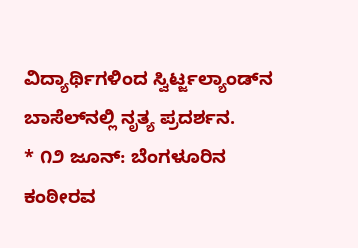ವಿದ್ಯಾರ್ಥಿಗಳಿಂದ ಸ್ವಿರ್ಟ್ಜಲ್ಯಾಂಡ್‌ನ ಬಾಸೆಲ್‌ನಲ್ಲಿ ನೃತ್ಯ ಪ್ರದರ್ಶನ.
* ೧೨ ಜೂನ್: ಬೆಂಗಳೂರಿನ ಕಂಠೀರವ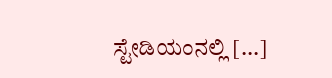ಸ್ಟೇಡಿಯಂನಲ್ಲಿ [...]